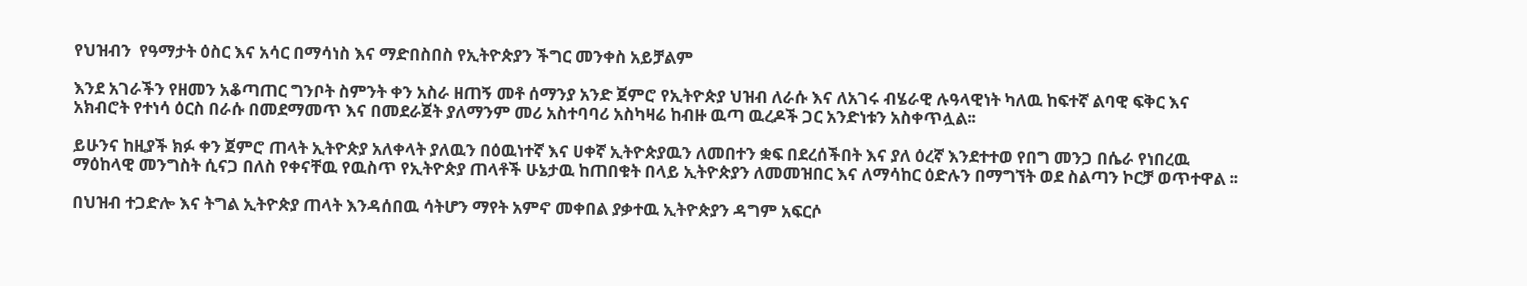የህዝብን  የዓማታት ዕስር እና አሳር በማሳነስ እና ማድበስበስ የኢትዮጵያን ችግር መንቀስ አይቻልም

እንደ አገራችን የዘመን አቆጣጠር ግንቦት ስምንት ቀን አስራ ዘጠኝ መቶ ሰማንያ አንድ ጀምሮ የኢትዮጵያ ህዝብ ለራሱ እና ለአገሩ ብሄራዊ ሉዓላዊነት ካለዉ ከፍተኛ ልባዊ ፍቅር እና አክብሮት የተነሳ ዕርስ በራሱ በመደማመጥ እና በመደራጀት ያለማንም መሪ አስተባባሪ አስካዛሬ ከብዙ ዉጣ ዉረዶች ጋር አንድነቱን አስቀጥሏል፡፡

ይሁንና ከዚያች ክፉ ቀን ጀምሮ ጠላት ኢትዮጵያ አለቀላት ያለዉን በዕዉነተኛ እና ሀቀኛ ኢትዮጵያዉን ለመበተን ቋፍ በደረሰችበት እና ያለ ዕረኛ እንደተተወ የበግ መንጋ በሴራ የነበረዉ ማዕከላዊ መንግስት ሲናጋ በለስ የቀናቸዉ የዉስጥ የኢትዮጵያ ጠላቶች ሁኔታዉ ከጠበቁት በላይ ኢትዮጵያን ለመመዝበር እና ለማሳከር ዕድሉን በማግኘት ወደ ስልጣን ኮርቻ ወጥተዋል ፡፡

በህዝብ ተጋድሎ እና ትግል ኢትዮጵያ ጠላት እንዳሰበዉ ሳትሆን ማየት አምኖ መቀበል ያቃተዉ ኢትዮጵያን ዳግም አፍርሶ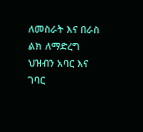ለመስራት እና በራስ ልክ ለማድረግ ህዝብን አባር እና ገባር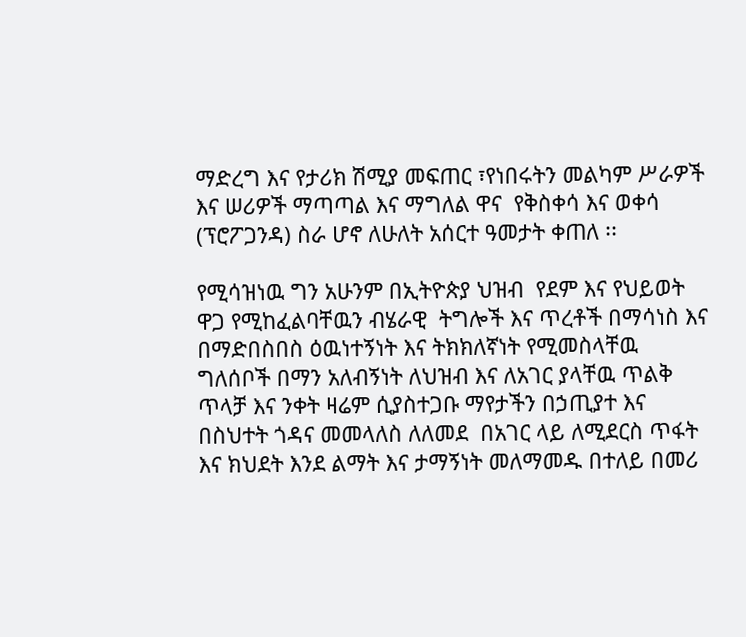ማድረግ እና የታሪክ ሽሚያ መፍጠር ፣የነበሩትን መልካም ሥራዎች እና ሠሪዎች ማጣጣል እና ማግለል ዋና  የቅስቀሳ እና ወቀሳ (ፕሮፖጋንዳ) ስራ ሆኖ ለሁለት አሰርተ ዓመታት ቀጠለ ፡፡

የሚሳዝነዉ ግን አሁንም በኢትዮጵያ ህዝብ  የደም እና የህይወት ዋጋ የሚከፈልባቸዉን ብሄራዊ  ትግሎች እና ጥረቶች በማሳነስ እና በማድበስበስ ዕዉነተኝነት እና ትክክለኛነት የሚመስላቸዉ ግለሰቦች በማን አለብኝነት ለህዝብ እና ለአገር ያላቸዉ ጥልቅ ጥላቻ እና ንቀት ዛሬም ሲያስተጋቡ ማየታችን በኃጢያተ እና በስህተት ጎዳና መመላለስ ለለመደ  በአገር ላይ ለሚደርስ ጥፋት እና ክህደት እንደ ልማት እና ታማኝነት መለማመዱ በተለይ በመሪ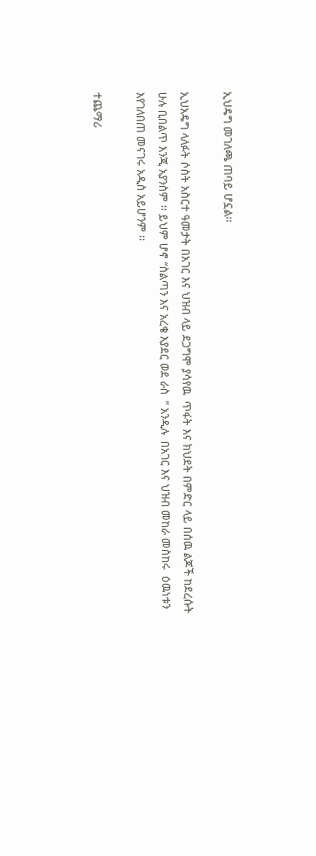ኢህዴግ መገለጫ ጠባይ ሆኗል፡፡

ኢህአዴግ ላለፉት ሶስት አስርተ ዓመታት በአገር እና ህዝብ ላይ ደጋግሞ ያሳየዉ  ጥፋት እና ክህደት በምድር ላይ በሰዉ ልጆች ከደረሱት ሁሉ ቢበልጥ እንጂ አያንስም ፡፡ ይህም ሆኖ “ስልጣን እና አረቄ እያደር ወደ ራስ  ” አንዲሉ  በአገር እና ህዝብ መከራ መስከሩ  ዕዉነቱን እየገለበጠ መናገሩ አዲስ አይሆንም ፡፡

ተጨማሪ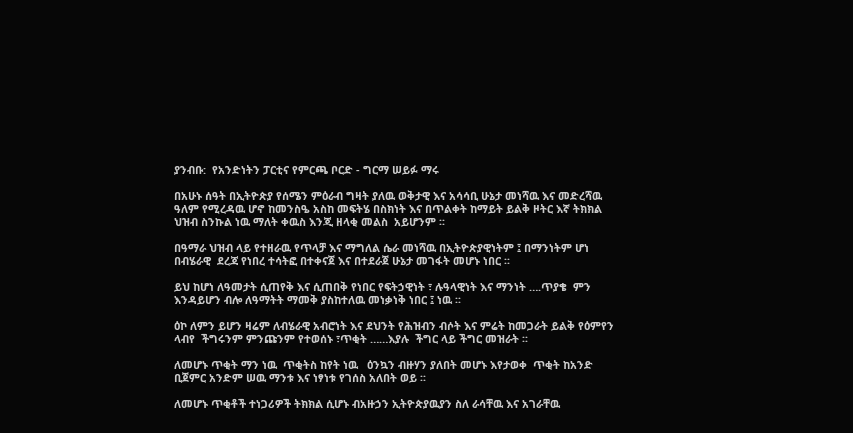ያንብቡ:  የአንድነትን ፓርቲና የምርጫ ቦርድ - ግርማ ሠይፉ ማሩ

በአሁኑ ሰዓት በኢትዮጵያ የሰሜን ምዕራብ ግዛት ያለዉ ወቅታዊ እና አሳሳቢ ሁኔታ መነሻዉ እና መድረሻዉ ዓለም የሚረዳዉ ሆኖ ከመንስዔ አስከ መፍትሄ በስክነት እና በጥልቀት ከማይት ይልቅ ዞትር እኛ ትክክል ህዝብ ስንኩል ነዉ ማለት ቀዉስ እንጂ ዘላቂ መልስ  አይሆንም ፡፡

በዓማራ ህዝብ ላይ የተዘራዉ የጥላቻ እና ማግለል ሴራ መነሻዉ በኢትዮጵያዊነትም ፤ በማንነትም ሆነ በብሄራዊ  ደረጃ የነበረ ተሳትፎ በተቀናጀ እና በተደራጀ ሁኔታ መገፋት መሆኑ ነበር ፡፡

ይህ ከሆነ ለዓመታት ሲጠየቅ እና ሲጠበቅ የነበር የፍትኃዊነት ፣ ሉዓላዊነት እና ማንነት ….ጥያቄ  ምን እንዳይሆን ብሎ ለዓማትት ማመቅ ያስከተለዉ መነቃነቅ ነበር ፤ ነዉ ፡፡

ዕኮ ለምን ይሆን ዛሬም ለብሄራዊ አብሮነት እና ደህንት የሕዝብን ብሶት እና ምሬት ከመጋራት ይልቅ የዕምየን   ላብየ  ችግሩንም ምንጩንም የተወሰኑ ፣ጥቂት ……እያሉ  ችግር ላይ ችግር መዝራት ፡፡

ለመሆኑ ጥቂት ማን ነዉ  ጥቂትስ ከየት ነዉ   ዕንኳን ብዙሃን ያለበት መሆኑ እየታወቀ  ጥቂት ከአንድ ቢጀምር አንድም ሠዉ ማንቱ እና ነፃነቱ የገሰስ አለበት ወይ ፡፡

ለመሆኑ ጥቂቶች ተነጋሪዎች ትክክል ሲሆኑ ብአዙኃን ኢትዮጵያዉያን ስለ ራሳቸዉ እና አገራቸዉ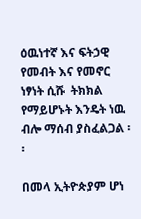ዕዉነተኛ እና ፍትኃዊ  የመብት እና የመኖር ነፃነት ሲሹ  ትክክል የማይሆኑት እንዴት ነዉ ብሎ ማሰብ ያስፈልጋል ፡፡

በመላ ኢትዮጵያም ሆነ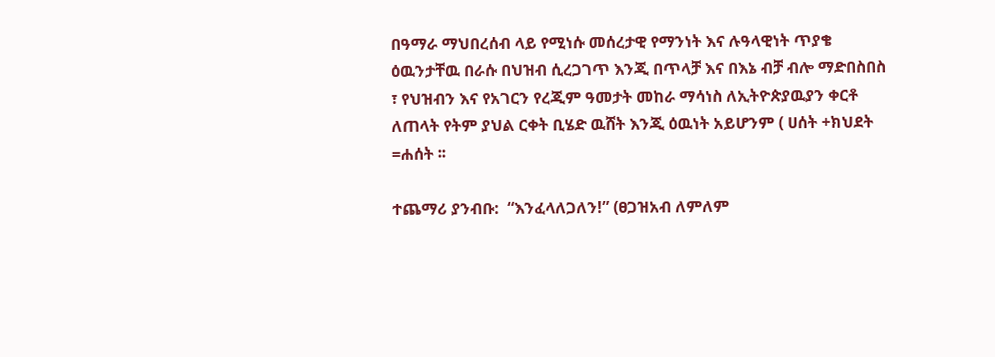በዓማራ ማህበረሰብ ላይ የሚነሱ መሰረታዊ የማንነት እና ሉዓላዊነት ጥያቄ ዕዉንታቸዉ በራሱ በህዝብ ሲረጋገጥ እንጂ በጥላቻ እና በእኔ ብቻ ብሎ ማድበስበስ ፣ የህዝብን እና የአገርን የረጂም ዓመታት መከራ ማሳነስ ለኢትዮጵያዉያን ቀርቶ ለጠላት የትም ያህል ርቀት ቢሄድ ዉሸት እንጂ ዕዉነት አይሆንም ( ሀሰት +ክህደት =ሐሰት ፡፡

ተጨማሪ ያንብቡ:  “እንፈላለጋለን!” (ፀጋዝአብ ለምለም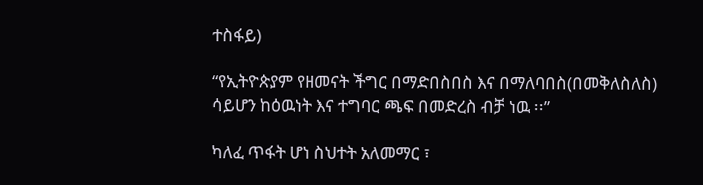ተስፋይ)

“የኢትዮጵያም የዘመናት ችግር በማድበስበስ እና በማለባበስ(በመቅለስለስ) ሳይሆን ከዕዉነት እና ተግባር ጫፍ በመድረስ ብቻ ነዉ ፡፡”

ካለፈ ጥፋት ሆነ ስህተት አለመማር ፣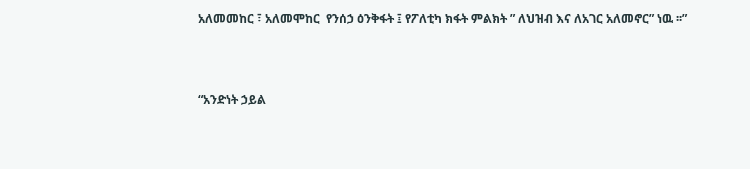አለመመከር ፣ አለመሞከር  የንሰኃ ዕንቅፋት ፤ የፖለቲካ ክፋት ምልክት ” ለህዝብ እና ለአገር አለመኖር” ነዉ ፡፡”



“አንድነት ኃይል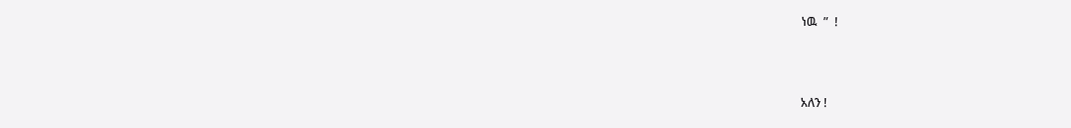ነዉ  ”  !



አለን !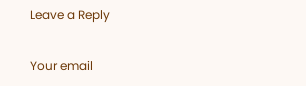Leave a Reply

Your email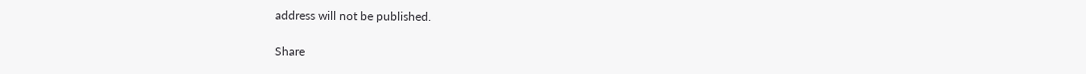address will not be published.

Share